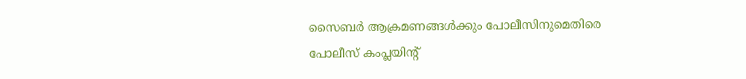സൈബര്‍ ആക്രമണങ്ങള്‍ക്കും പോലീസിനുമെതിരെ പോലീസ് കംപ്ലയിന്റ്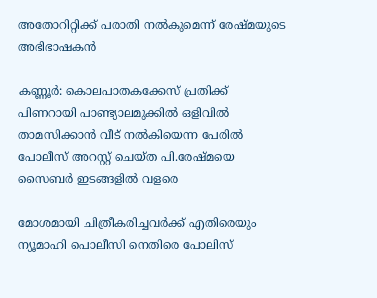അതോറിറ്റിക്ക് പരാതി നല്‍കുമെന്ന് രേഷ്മയുടെ അഭിഭാഷകന്‍

കണ്ണൂര്‍: കൊലപാതകക്കേസ് പ്രതിക്ക് പിണറായി പാണ്ട്യാലമുക്കില്‍ ഒളിവില്‍ താമസിക്കാന്‍ വീട് നല്‍കിയെന്ന പേരില്‍ പോലീസ് അറസ്റ്റ് ചെയ്ത പി.രേഷ്മയെ സൈബര്‍ ഇടങ്ങളില്‍ വളരെ

മോശമായി ചിത്രീകരിച്ചവര്‍ക്ക് എതിരെയും ന്യൂമാഹി പൊലീസി നെതിരെ പോലിസ്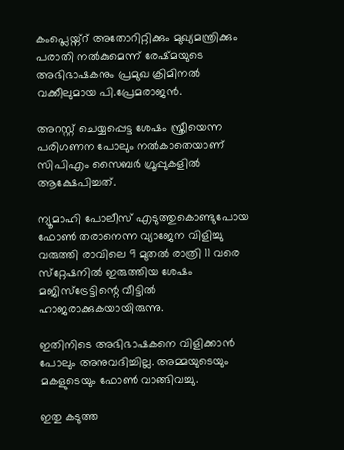കംപ്ലെയ്ന്റ് അതോറിറ്റിക്കും മുഖ്യമന്ത്രിക്കും പരാതി നല്‍കുമെന്ന് രേഷ്മയുടെ അഭിഭാഷകനും പ്രമുഖ ക്രിമിനല്‍ വക്കീലുമായ പി.പ്രേമരാജന്‍.

അറസ്റ്റ് ചെയ്യപ്പെട്ട ശേഷം സ്ത്രീയെന്ന പരിഗണന പോലും നല്‍കാതെയാണ് സിപിഎം സൈബര്‍ ഗ്രൂപ്പുകളില്‍ ആക്ഷേപിച്ചത്.

ന്യൂമാഹി പോലീസ് എടുത്തുകൊണ്ടുപോയ ഫോണ്‍ തരാനെന്ന വ്യാജേന വിളിച്ചു വരുത്തി രാവിലെ 9 മുതല്‍ രാത്രി 11 വരെ സ്‌റ്റേഷനില്‍ ഇരുത്തിയ ശേഷം മജിസ്‌ട്രേട്ടിന്റെ വീട്ടില്‍ ഹാജരാക്കുകയായിരുന്നു.

ഇതിനിടെ അഭിഭാഷകനെ വിളിക്കാന്‍ പോലും അനുവദിച്ചില്ല. അമ്മയുടെയും മകളുടെയും ഫോണ്‍ വാങ്ങിവച്ചു.

ഇതു കടുത്ത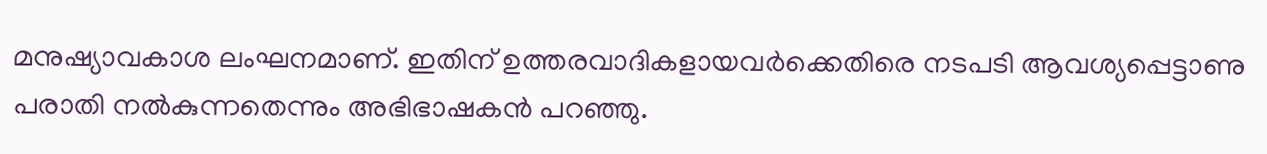മനുഷ്യാവകാശ ലംഘനമാണ്. ഇതിന് ഉത്തരവാദികളായവര്‍ക്കെതിരെ നടപടി ആവശ്യപ്പെട്ടാണു പരാതി നല്‍കുന്നതെന്നും അഭിഭാഷകന്‍ പറഞ്ഞു.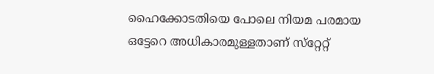ഹൈക്കോടതിയെ പോലെ നിയമ പരമായ ഒട്ടേറെ അധികാരമുള്ളതാണ് സ്‌റ്റേറ്റ്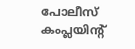പോലീസ് കംപ്ലയിന്റ്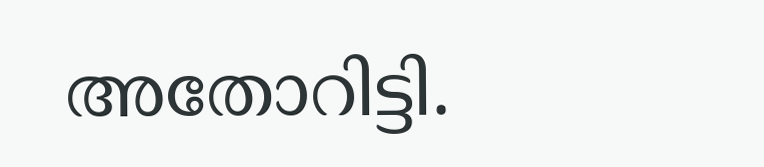അതോറിട്ടി.